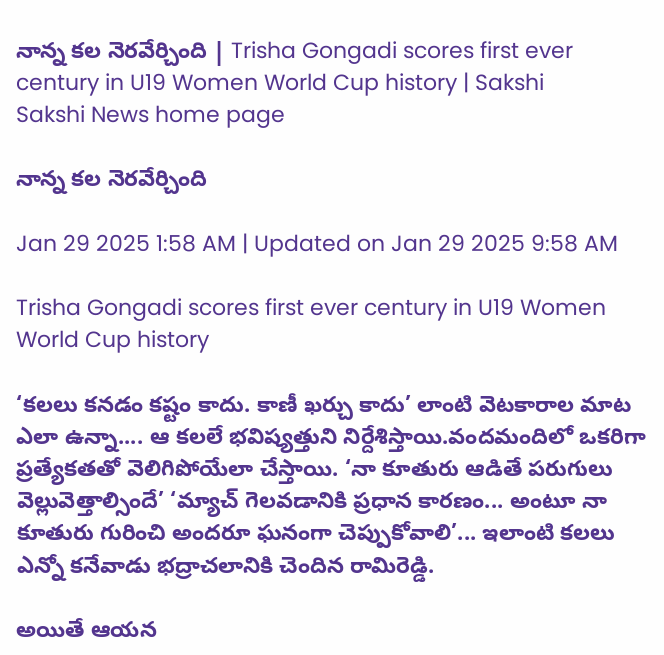నాన్న కల నెరవేర్చింది | Trisha Gongadi scores first ever century in U19 Women World Cup history | Sakshi
Sakshi News home page

నాన్న కల నెరవేర్చింది

Jan 29 2025 1:58 AM | Updated on Jan 29 2025 9:58 AM

Trisha Gongadi scores first ever century in U19 Women World Cup history

‘కలలు కనడం కష్టం కాదు. కాణీ ఖర్చు కాదు’ లాంటి వెటకారాల మాట ఎలా ఉన్నా.... ఆ కలలే భవిష్యత్తుని నిర్దేశిస్తాయి.వందమందిలో ఒకరిగా ప్రత్యేకతతో వెలిగిపోయేలా చేస్తాయి. ‘నా కూతురు ఆడితే పరుగులు వెల్లువెత్తాల్సిందే’ ‘మ్యాచ్‌ గెలవడానికి ప్రధాన కారణం... అంటూ నా కూతురు గురించి అందరూ ఘనంగా చెప్పుకోవాలి’... ఇలాంటి కలలు  ఎన్నో కనేవాడు భద్రాచలానికి చెందిన రామిరెడ్డి.

అయితే ఆయన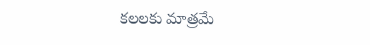కలలకు మాత్రమే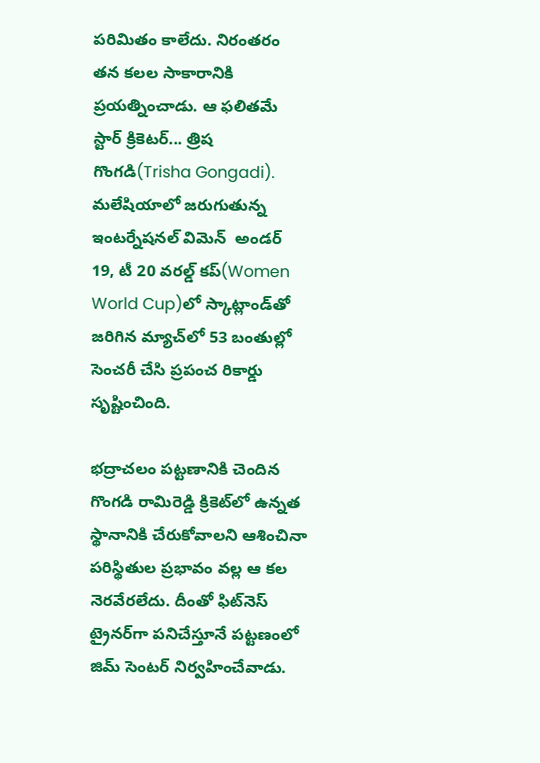పరిమితం కాలేదు. నిరంతరం తన కలల సాకారానికి ప్రయత్నించాడు. ఆ ఫలితమే స్టార్‌ క్రికెటర్‌... త్రిష గొంగడి(Trisha Gongadi). మలేషియాలో జరుగుతున్న ఇంటర్నేషనల్‌ విమెన్  అండర్‌ 19, టీ 20 వరల్డ్‌ కప్‌(Women World Cup)లో స్కాట్లాండ్‌తో జరిగిన మ్యాచ్‌లో 53 బంతుల్లో సెంచరీ చేసి ప్రపంచ రికార్డు సృష్టించింది.

భద్రాచలం పట్టణానికి చెందిన గొంగడి రామిరెడ్డి క్రికెట్‌లో ఉన్నత స్థానానికి చేరుకోవాలని ఆశించినా పరిస్థితుల ప్రభావం వల్ల ఆ కల నెరవేరలేదు. దీంతో ఫిట్‌నెస్‌ ట్రైనర్‌గా పనిచేస్తూనే పట్టణంలో జిమ్‌ సెంటర్‌ నిర్వహించేవాడు.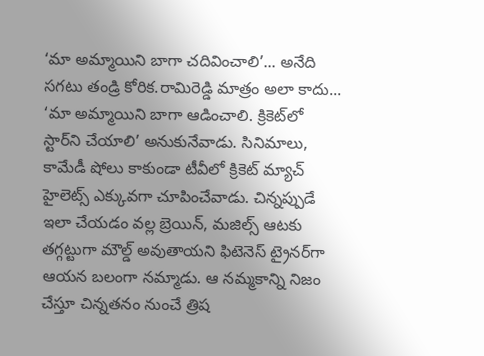‘మా అమ్మాయిని బాగా చదివించాలి’... అనేది సగటు తండ్రి కోరిక.రామిరెడ్డి మాత్రం అలా కాదు... ‘మా అమ్మాయిని బాగా ఆడించాలి. క్రికెట్‌లో స్టార్‌ని చేయాలి’ అనుకునేవాడు. సినిమాలు, కామేడీ షోలు కాకుండా టీవీలో క్రికెట్‌ మ్యాచ్‌ హైలెట్స్‌ ఎక్కువగా చూపించేవాడు. చిన్నప్పుడే ఇలా చేయడం వల్ల బ్రెయిన్, మజిల్స్‌ ఆటకు తగ్గట్టుగా మౌల్డ్‌ అవుతాయని ఫిటెనెస్‌ ట్రైనర్‌గా ఆయన బలంగా నమ్మాడు. ఆ నమ్మకాన్ని నిజం చేస్తూ చిన్నతనం నుంచే త్రిష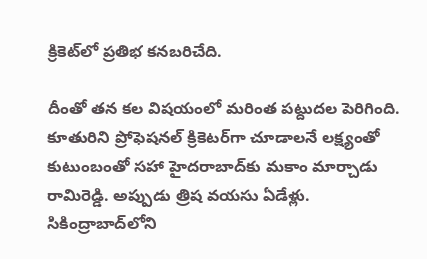క్రికెట్‌లో ప్రతిభ కనబరిచేది.

దీంతో తన కల విషయంలో మరింత పట్దుదల పెరిగింది. కూతురిని ప్రోఫెషనల్‌ క్రికెటర్‌గా చూడాలనే లక్ష్యంతో కుటుంబంతో సహా హైదరాబాద్‌కు మకాం మార్చాడు రామిరెడ్డి. అప్పుడు త్రిష వయసు ఏడేళ్లు. సికింద్రాబాద్‌లోని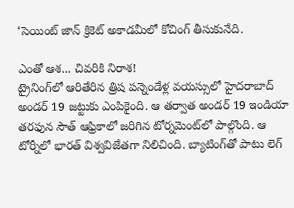‘సెయింట్‌ జాన్ క్రికెట్‌ అకాడమీలో కోచింగ్‌ తీసుకునేది.

ఎంతో ఆశ... చివరికి నిరాశ!
ట్రైనింగ్‌లో ఆరితేరిన త్రిష పన్నెండేళ్ల వయస్సులో హైదరాబాద్‌ అండర్‌ 19 జట్టుకు ఎంపికైంది. ఆ తర్వాత అండర్‌ 19 ఇండియా తరఫున సౌత్‌ ఆఫ్రికాలో జరిగిన టోర్నమెంట్‌లో పాల్గొంది. ఆ టోర్నీలో భారత్‌ విశ్వవిజేతగా నిలిచింది. బ్యాటింగ్‌తో పాటు లెగ్‌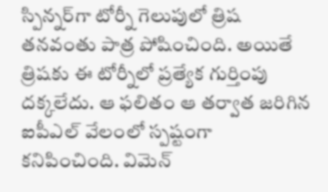స్పిన్నర్‌గా టోర్నీ గెలుపులో త్రిష తనవంతు పాత్ర పోషించింది. అయితే త్రిషకు ఈ టోర్నీలో ప్రత్యేక గుర్తింపు దక్కలేదు. ఆ ఫలితం ఆ తర్వాత జరిగిన ఐపీఎల్‌ వేలంలో స్పష్టంగా కనిపించింది. విమెన్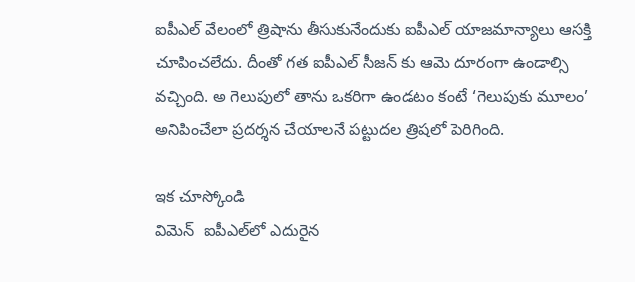ఐపీఎల్‌ వేలంలో త్రిషాను తీసుకునేందుకు ఐపీఎల్‌ యాజమాన్యాలు ఆసక్తి చూపించలేదు. దీంతో గత ఐపీఎల్‌ సీజన్ కు ఆమె దూరంగా ఉండాల్సి వచ్చింది. అ గెలుపులో తాను ఒకరిగా ఉండటం కంటే ‘గెలుపుకు మూలం’ అనిపించేలా ప్రదర్శన చేయాలనే పట్టుదల త్రిషలో పెరిగింది.

ఇక చూస్కోండి
విమెన్  ఐపీఎల్‌లో ఎదురైన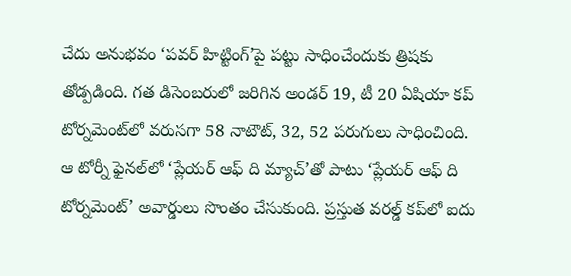చేదు అనుభవం ‘పవర్‌ హిట్టింగ్‌’పై పట్టు సాధించేందుకు త్రిషకు తోడ్పడింది. గత డిసెంబరులో జరిగిన అండర్‌ 19, టీ 20 ఏషియా కప్‌ టోర్నమెంట్‌లో వరుసగా 58 నాటౌట్, 32, 52 పరుగులు సాధించింది. ఆ టోర్నీ ఫైనల్‌లో ‘ప్లేయర్‌ ఆఫ్‌ ది మ్యాచ్‌’తో పాటు ‘ప్లేయర్‌ ఆఫ్‌ ది టోర్నమెంట్‌’ అవార్డులు సొంతం చేసుకుంది. ప్రస్తుత వరల్డ్‌ కప్‌లో ఐదు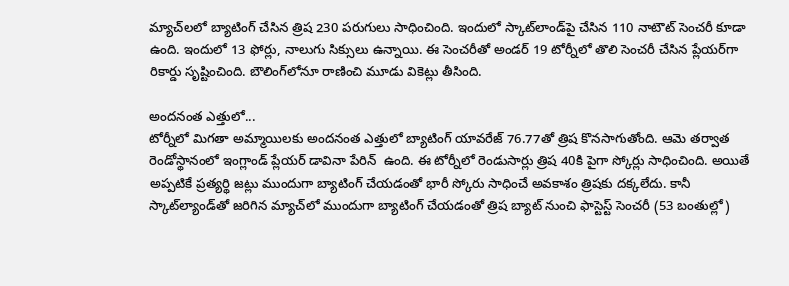మ్యాచ్‌లలో బ్యాటింగ్‌ చేసిన త్రిష 230 పరుగులు సాధించింది. ఇందులో స్కాట్‌లాండ్‌పై చేసిన 110 నాటౌట్‌ సెంచరీ కూడా ఉంది. ఇందులో 13 ఫోర్లు, నాలుగు సిక్సులు ఉన్నాయి. ఈ సెంచరీతో అండర్‌ 19 టోర్నీలో తొలి సెంచరీ చేసిన ప్లేయర్‌గా రికార్డు సృష్టించింది. బౌలింగ్‌లోనూ రాణించి మూడు వికెట్లు తీసింది.

అందనంత ఎత్తులో...
టోర్నీలో మిగతా అమ్మాయిలకు అందనంత ఎత్తులో బ్యాటింగ్‌ యావరేజ్‌ 76.77తో త్రిష కొనసాగుతోంది. ఆమె తర్వాత రెండోస్థానంలో ఇంగ్లాండ్‌ ప్లేయర్‌ డావినా పేరిన్  ఉంది. ఈ టోర్నీలో రెండుసార్లు త్రిష 40కి పైగా స్కోర్లు సాధించింది. అయితే అప్పటికే ప్రత్యర్థి జట్లు ముందుగా బ్యాటింగ్‌ చేయడంతో భారీ స్కోరు సాధించే అవకాశం త్రిషకు దక్కలేదు. కానీ స్కాట్‌ల్యాండ్‌తో జరిగిన మ్యాచ్‌లో ముందుగా బ్యాటింగ్‌ చేయడంతో త్రిష బ్యాట్‌ నుంచి ఫాస్టెస్ట్‌ సెంచరీ (53 బంతుల్లో)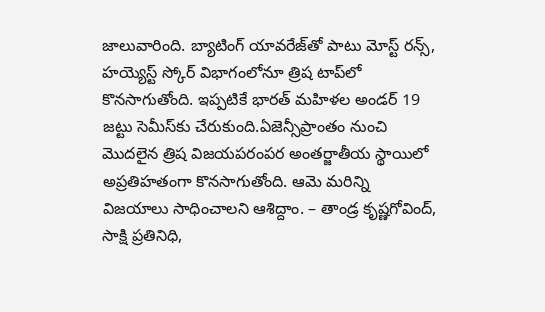జాలువారింది. బ్యాటింగ్‌ యావరేజ్‌తో పాటు మోస్ట్‌ రన్స్, హయ్యెస్ట్‌ స్కోర్‌ విభాగంలోనూ త్రిష టాప్‌లో కొనసాగుతోంది. ఇప్పటికే భారత్‌ మహిళల అండర్‌ 19 జట్టు సెమీస్‌కు చేరుకుంది.ఏజెన్సీప్రాంతం నుంచి మొదలైన త్రిష విజయపరంపర అంతర్జాతీయ స్థాయిలో అప్రతిహతంగా కొనసాగుతోంది. ఆమె మరిన్ని విజయాలు సాధించాలని ఆశిద్దాం. – తాండ్ర కృష్ణగోవింద్, సాక్షి ప్రతినిధి,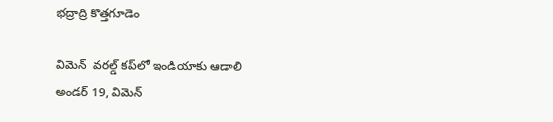భద్రాద్రి కొత్తగూడెం

విమెన్  వరల్డ్‌ కప్‌లో ఇండియాకు ఆడాలి
అండర్‌ 19, విమెన్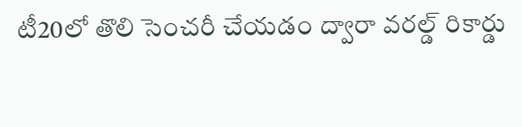టీ20లో తొలి సెంచరీ చేయడం ద్వారా వరల్డ్‌ రికార్డు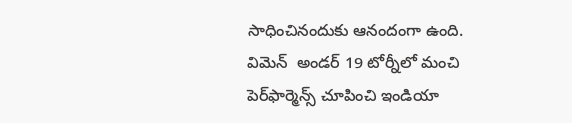సాధించినందుకు ఆనందంగా ఉంది. విమెన్  అండర్‌ 19 టోర్నీలో మంచి పెర్‌ఫార్మెన్స్ చూపించి ఇండియా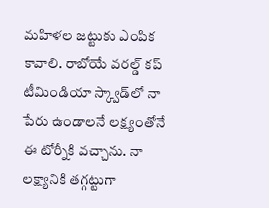మహిళల జట్టుకు ఎంపిక కావాలి. రాబోయే వరల్డ్‌ కప్‌ టీమిండియా స్క్వాడ్‌లో నా పేరు ఉండాలనే లక్ష్యంతోనే ఈ టోర్నీకి వచ్చాను. నా లక్ష్యానికి తగ్గట్టుగా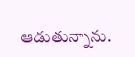ఆడుతున్నాను.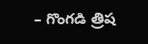– గొంగడి త్రిష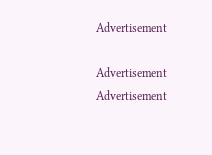Advertisement

Advertisement
Advertisement